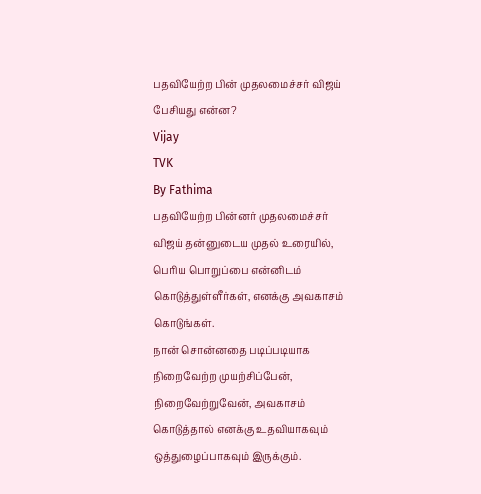பதவியேற்ற பின் முதலமைச்சர் விஜய் பேசியது என்ன?
Vijay
TVK
By Fathima
பதவியேற்ற பின்னர் முதலமைச்சர் விஜய் தன்னுடைய முதல் உரையில், பெரிய பொறுப்பை என்னிடம் கொடுத்துள்ளீர்கள், எனக்கு அவகாசம் கொடுங்கள்.
நான் சொன்னதை படிப்படியாக நிறைவேற்ற முயற்சிப்பேன், நிறைவேற்றுவேன், அவகாசம் கொடுத்தால் எனக்கு உதவியாகவும் ஒத்துழைப்பாகவும் இருக்கும்.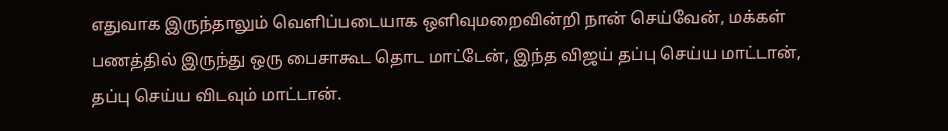எதுவாக இருந்தாலும் வெளிப்படையாக ஒளிவுமறைவின்றி நான் செய்வேன், மக்கள் பணத்தில் இருந்து ஒரு பைசாகூட தொட மாட்டேன், இந்த விஜய் தப்பு செய்ய மாட்டான், தப்பு செய்ய விடவும் மாட்டான்.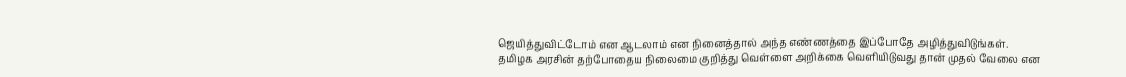ஜெயித்துவிட்டோம் என ஆடலாம் என நினைத்தால் அந்த எண்ணத்தை இப்போதே அழித்துவிடுங்கள்.
தமிழக அரசின் தற்போதைய நிலைமை குறித்து வெள்ளை அறிக்கை வெளியிடுவது தான் முதல் வேலை என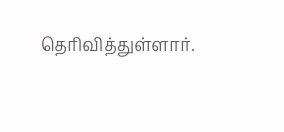தெரிவித்துள்ளார்.